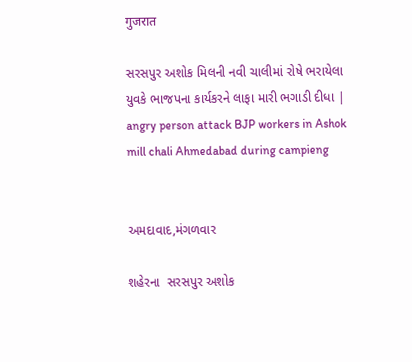गुजरात

સરસપુર અશોક મિલની નવી ચાલીમાં રોષે ભરાયેલા યુવકે ભાજપના કાર્યકરને લાફા મારી ભગાડી દીધા | angry person attack BJP workers in Ashok mill chali Ahmedabad during campieng


અમદાવાદ,મંગળવાર

શહેરના  સરસપુર અશોક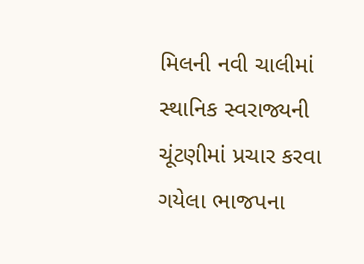મિલની નવી ચાલીમાં સ્થાનિક સ્વરાજ્યની ચૂંટણીમાં પ્રચાર કરવા ગયેલા ભાજપના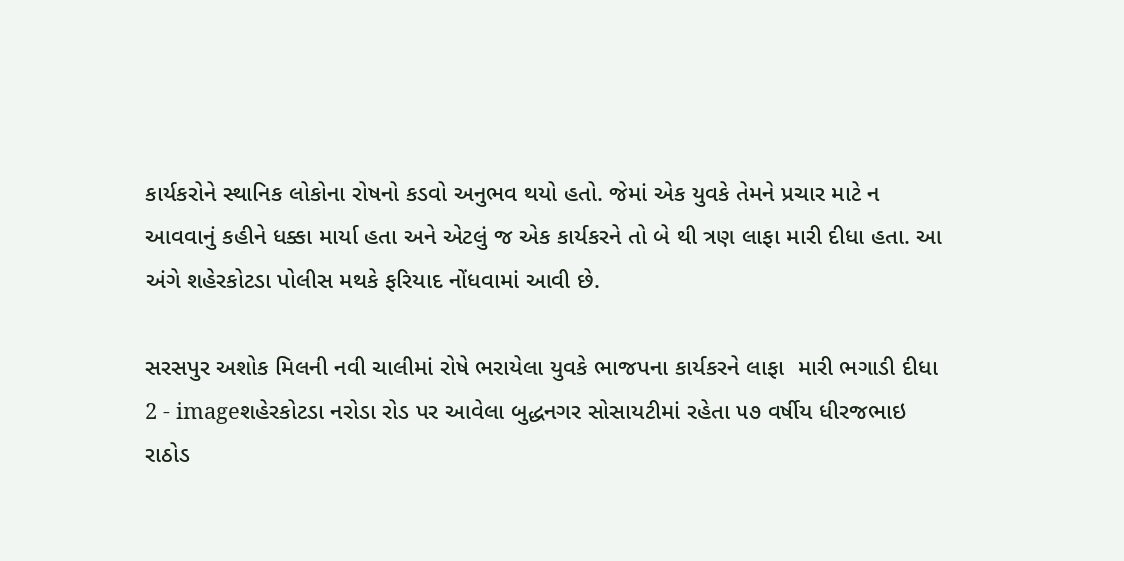કાર્યકરોને સ્થાનિક લોકોના રોષનો કડવો અનુભવ થયો હતો. જેમાં એક યુવકે તેમને પ્રચાર માટે ન આવવાનું કહીને ધક્કા માર્યા હતા અને એટલું જ એક કાર્યકરને તો બે થી ત્રણ લાફા મારી દીધા હતા. આ અંગે શહેરકોટડા પોલીસ મથકે ફરિયાદ નોંધવામાં આવી છે.

સરસપુર અશોક મિલની નવી ચાલીમાં રોષે ભરાયેલા યુવકે ભાજપના કાર્યકરને લાફા  મારી ભગાડી દીધા 2 - imageશહેરકોટડા નરોડા રોડ પર આવેલા બુદ્ધનગર સોસાયટીમાં રહેતા ૫૭ વર્ષીય ધીરજભાઇ રાઠોડ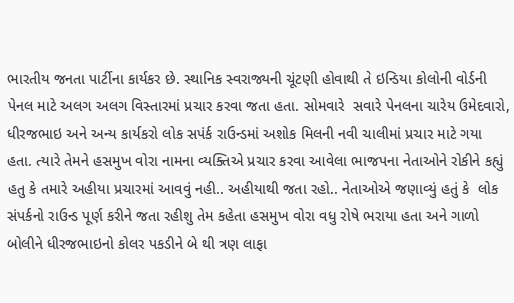ભારતીય જનતા પાર્ટીના કાર્યકર છે. સ્થાનિક સ્વરાજ્યની ચૂંટણી હોવાથી તે ઇન્ડિયા કોલોની વોર્ડની પેનલ માટે અલગ અલગ વિસ્તારમાં પ્રચાર કરવા જતા હતા. સોમવારે  સવારે પેનલના ચારેય ઉમેદવારો, ધીરજભાઇ અને અન્ય કાર્યકરો લોક સપંર્ક રાઉન્ડમાં અશોક મિલની નવી ચાલીમાં પ્રચાર માટે ગયા હતા. ત્યારે તેમને હસમુખ વોરા નામના વ્યક્તિએ પ્રચાર કરવા આવેલા ભાજપના નેતાઓને રોકીને કહ્યું હતુ કે તમારે અહીયા પ્રચારમાં આવવું નહી.. અહીયાથી જતા રહો.. નેતાઓએ જણાવ્યું હતું કે  લોક સંપર્કનો રાઉન્ડ પૂર્ણ કરીને જતા રહીશુ તેમ કહેતા હસમુખ વોરા વધુ રોષે ભરાયા હતા અને ગાળો બોલીને ધીરજભાઇનો કોલર પકડીને બે થી ત્રણ લાફા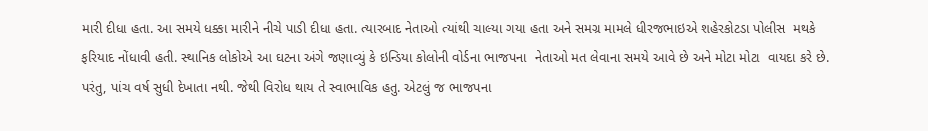મારી દીધા હતા. આ સમયે ધક્કા મારીને નીચે પાડી દીધા હતા. ત્યારબાદ નેતાઓ ત્યાંથી ચાલ્યા ગયા હતા અને સમગ્ર મામલે ધીરજભાઇએ શહેરકોટડા પોલીસ  મથકે ફરિયાદ નોંધાવી હતી. સ્થાનિક લોકોએ આ ઘટના અંગે જણાવ્યું કે ઇન્ડિયા કોલોની વોર્ડના ભાજપના  નેતાઓ મત લેવાના સમયે આવે છે અને મોટા મોટા  વાયદા કરે છે. પરંતુ, પાંચ વર્ષ સુધી દેખાતા નથી. જેથી વિરોધ થાય તે સ્વાભાવિક હતુ. એટલું જ ભાજપના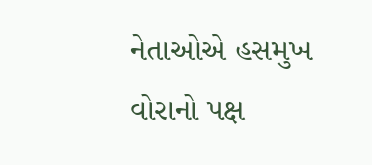નેતાઓએ હસમુખ વોરાનો પક્ષ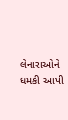લેનારાઓને ધમકી આપી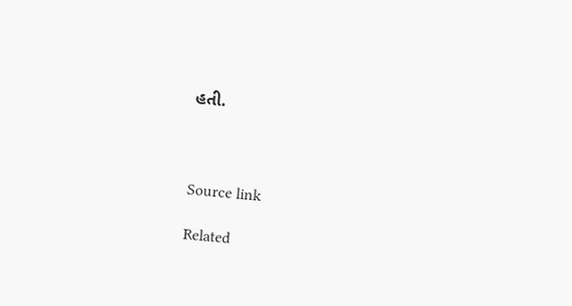હતી.



Source link

Related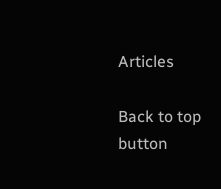Articles

Back to top button